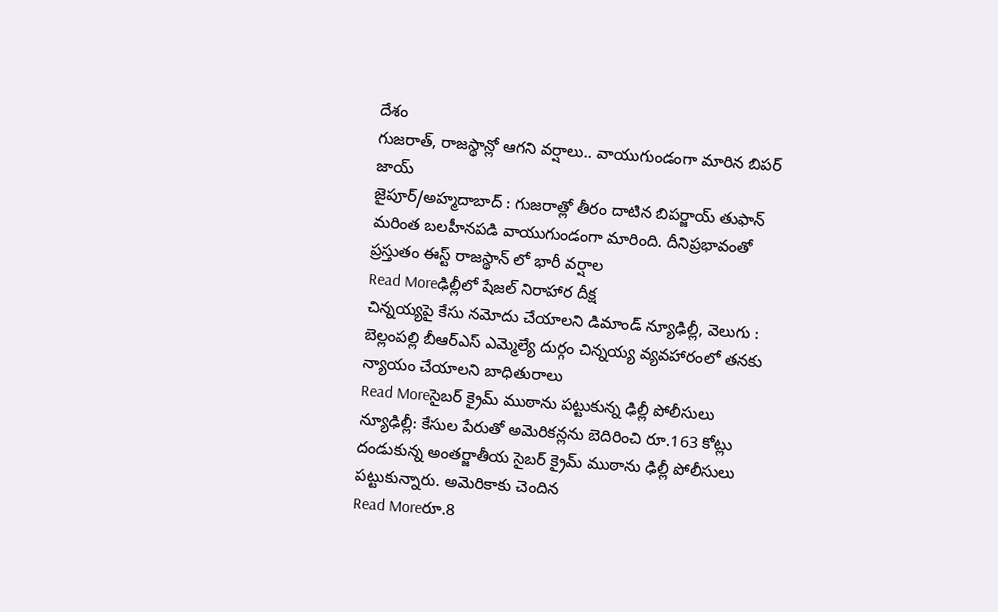దేశం
గుజరాత్, రాజస్థాన్లో ఆగని వర్షాలు.. వాయుగుండంగా మారిన బిపర్ జాయ్
జైపూర్/అహ్మదాబాద్ : గుజరాత్లో తీరం దాటిన బిపర్జాయ్ తుఫాన్ మరింత బలహీనపడి వాయుగుండంగా మారింది. దీనిప్రభావంతో ప్రస్తుతం ఈస్ట్ రాజస్థాన్ లో భారీ వర్షాల
Read Moreఢిల్లీలో షేజల్ నిరాహార దీక్ష
చిన్నయ్యపై కేసు నమోదు చేయాలని డిమాండ్ న్యూఢిల్లీ, వెలుగు : బెల్లంపల్లి బీఆర్ఎస్ ఎమ్మెల్యే దుర్గం చిన్నయ్య వ్యవహారంలో తనకు న్యాయం చేయాలని బాధితురాలు
Read Moreసైబర్ క్రైమ్ ముఠాను పట్టుకున్న ఢిల్లీ పోలీసులు
న్యూఢిల్లీ: కేసుల పేరుతో అమెరికన్లను బెదిరించి రూ.163 కోట్లు దండుకున్న అంతర్జాతీయ సైబర్ క్రైమ్ ముఠాను ఢిల్లీ పోలీసులు పట్టుకున్నారు. అమెరికాకు చెందిన
Read Moreరూ.8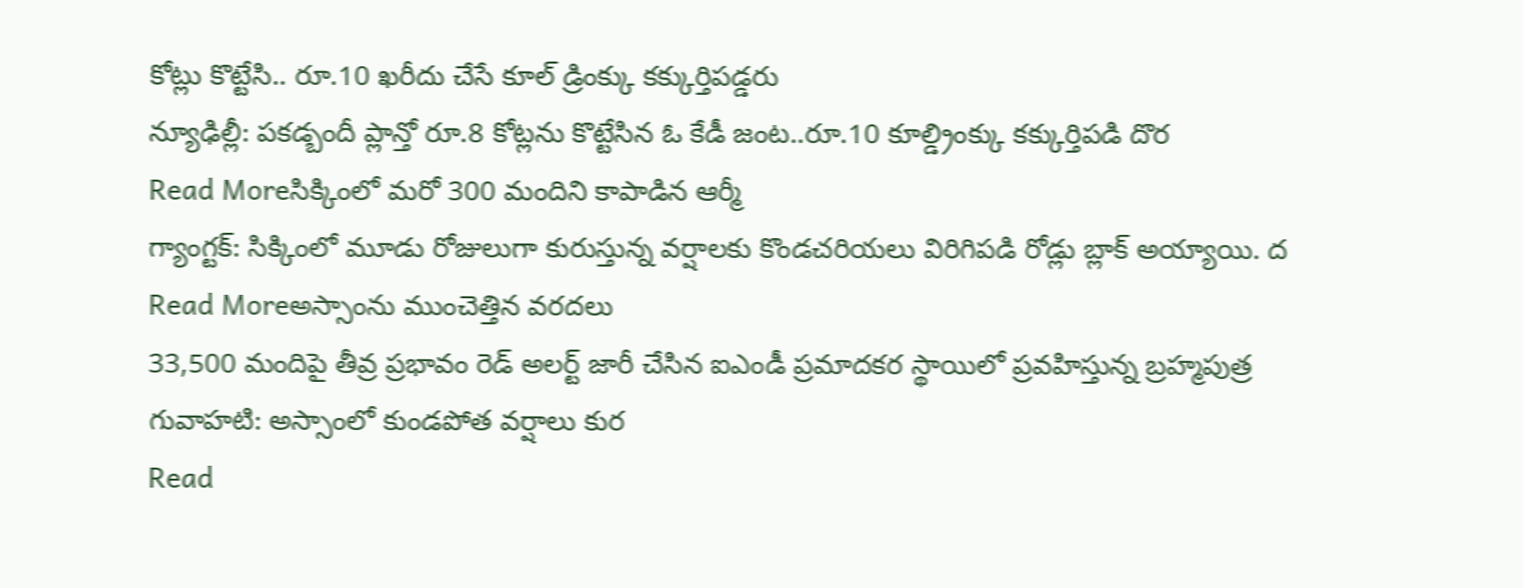కోట్లు కొట్టేసి.. రూ.10 ఖరీదు చేసే కూల్ డ్రింక్కు కక్కుర్తిపడ్డరు
న్యూఢిల్లీ: పకడ్బందీ ప్లాన్తో రూ.8 కోట్లను కొట్టేసిన ఓ కేడీ జంట..రూ.10 కూల్డ్రింక్కు కక్కుర్తిపడి దొర
Read Moreసిక్కింలో మరో 300 మందిని కాపాడిన ఆర్మీ
గ్యాంగ్టక్: సిక్కింలో మూడు రోజులుగా కురుస్తున్న వర్షాలకు కొండచరియలు విరిగిపడి రోడ్లు బ్లాక్ అయ్యాయి. ద
Read Moreఅస్సాంను ముంచెత్తిన వరదలు
33,500 మందిపై తీవ్ర ప్రభావం రెడ్ అలర్ట్ జారీ చేసిన ఐఎండీ ప్రమాదకర స్థాయిలో ప్రవహిస్తున్న బ్రహ్మపుత్ర గువాహటి: అస్సాంలో కుండపోత వర్షాలు కుర
Read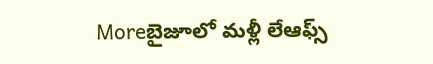Moreబైజూలో మళ్లీ లేఆఫ్స్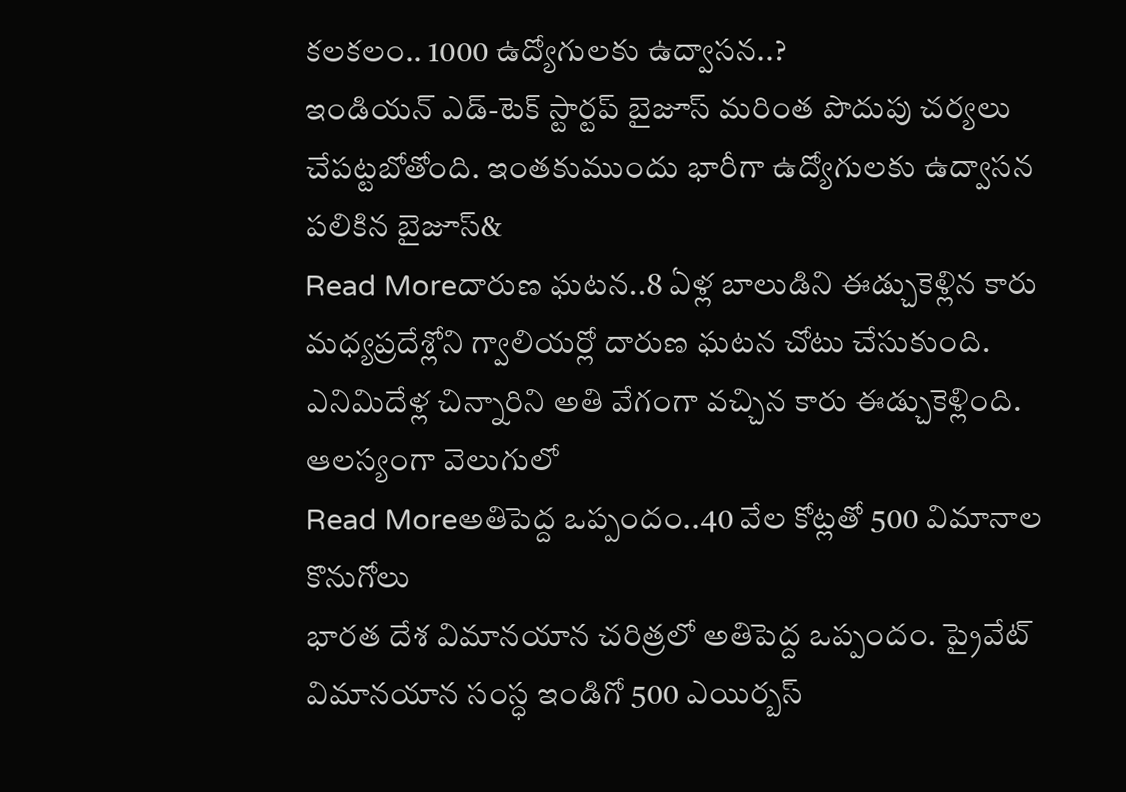కలకలం.. 1000 ఉద్యోగులకు ఉద్వాసన..?
ఇండియన్ ఎడ్-టెక్ స్టార్టప్ బైజూస్ మరింత పొదుపు చర్యలు చేపట్టబోతోంది. ఇంతకుముందు భారీగా ఉద్యోగులకు ఉద్వాసన పలికిన బైజూస్&
Read Moreదారుణ ఘటన..8 ఏళ్ల బాలుడిని ఈడ్చుకెళ్లిన కారు
మధ్యప్రదేశ్లోని గ్వాలియర్లో దారుణ ఘటన చోటు చేసుకుంది. ఎనిమిదేళ్ల చిన్నారిని అతి వేగంగా వచ్చిన కారు ఈడ్చుకెళ్లింది. ఆలస్యంగా వెలుగులో
Read Moreఅతిపెద్ద ఒప్పందం..40 వేల కోట్లతో 500 విమానాల కొనుగోలు
భారత దేశ విమానయాన చరిత్రలో అతిపెద్ద ఒప్పందం. ప్రైవేట్ విమానయాన సంస్ధ ఇండిగో 500 ఎయిర్బస్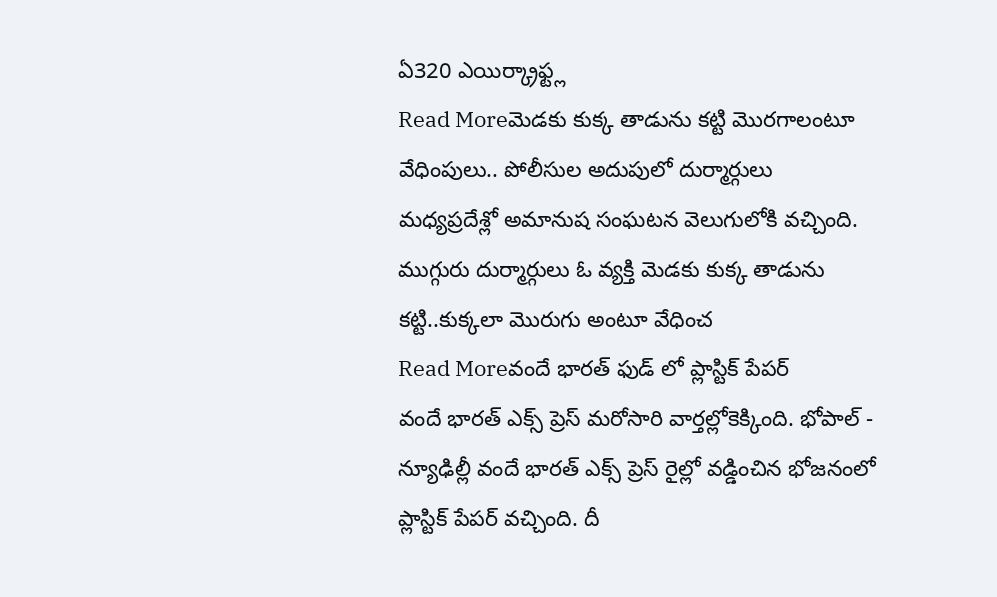ఏ320 ఎయిర్క్రాఫ్ట్ల
Read Moreమెడకు కుక్క తాడును కట్టి మొరగాలంటూ వేధింపులు.. పోలీసుల అదుపులో దుర్మార్గులు
మధ్యప్రదేశ్లో అమానుష సంఘటన వెలుగులోకి వచ్చింది. ముగ్గురు దుర్మార్గులు ఓ వ్యక్తి మెడకు కుక్క తాడును కట్టి..కుక్కలా మొరుగు అంటూ వేధించ
Read Moreవందే భారత్ ఫుడ్ లో ప్లాస్టిక్ పేపర్
వందే భారత్ ఎక్స్ ప్రెస్ మరోసారి వార్తల్లోకెక్కింది. భోపాల్ - న్యూఢిల్లీ వందే భారత్ ఎక్స్ ప్రెస్ రైల్లో వడ్డించిన భోజనంలో ప్లాస్టిక్ పేపర్ వచ్చింది. దీ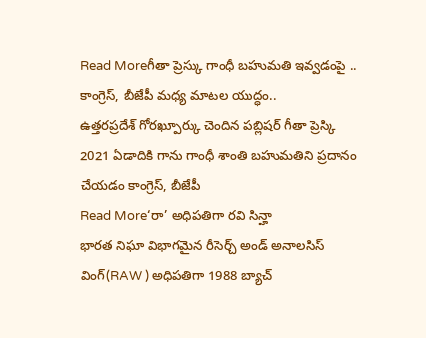Read Moreగీతా ప్రెస్కు గాంధీ బహుమతి ఇవ్వడంపై .. కాంగ్రెస్, బీజేపీ మధ్య మాటల యుద్ధం..
ఉత్తరప్రదేశ్ గోరఖ్పూర్కు చెందిన పబ్లిషర్ గీతా ప్రెస్కి 2021 ఏడాదికి గాను గాంధీ శాంతి బహుమతిని ప్రదానం చేయడం కాంగ్రెస్, బీజేపీ
Read More‘రా’ అధిపతిగా రవి సిన్హా
భారత నిఘా విభాగమైన రీసెర్చ్ అండ్ అనాలసిస్ వింగ్(RAW ) అధిపతిగా 1988 బ్యాచ్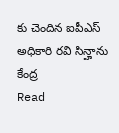కు చెందిన ఐపీఎస్ అధికారి రవి సిన్హాను కేంద్ర
Read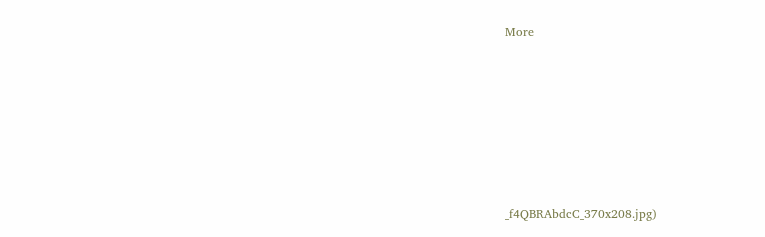More












_f4QBRAbdcC_370x208.jpg)